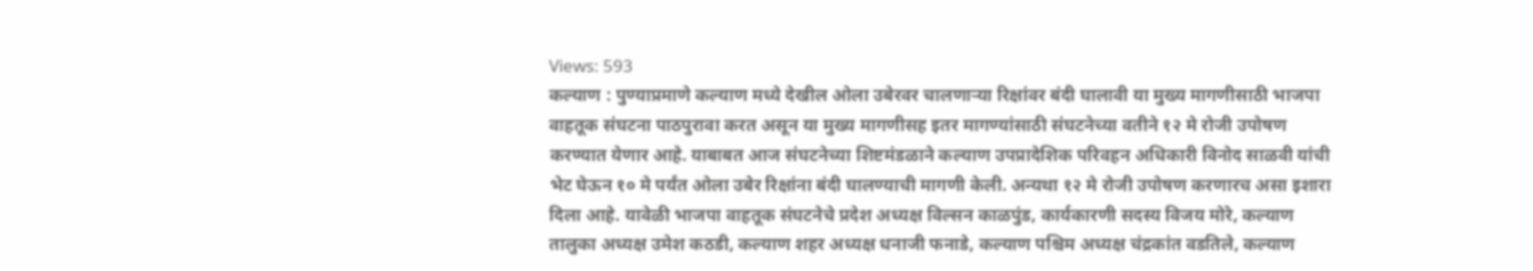Views: 593
कल्याण : पुण्याप्रमाणे कल्याण मध्ये देखील ओला उबेरवर चालणाऱ्या रिक्षांवर बंदी घालावी या मुख्य मागणीसाठी भाजपा वाहतूक संघटना पाठपुरावा करत असून या मुख्य मागणीसह इतर मागण्यांसाठी संघटनेच्या वतीने १२ मे रोजी उपोषण करण्यात येणार आहे. याबाबत आज संघटनेच्या शिष्टमंडळाने कल्याण उपप्रादेशिक परिवहन अधिकारी विनोद साळवी यांची भेट घेऊन १० मे पर्यंत ओला उबेर रिक्षांना बंदी घालण्याची मागणी केली. अन्यथा १२ मे रोजी उपोषण करणारच असा इशारा दिला आहे. यावेळी भाजपा वाहतूक संघटनेचे प्रदेश अध्यक्ष विल्सन काळपुंड, कार्यकारणी सदस्य विजय मोरे, कल्याण तालुका अध्यक्ष उमेश कठडी, कल्याण शहर अध्यक्ष धनाजी फनाडे, कल्याण पश्चिम अध्यक्ष चंद्रकांत वडतिले, कल्याण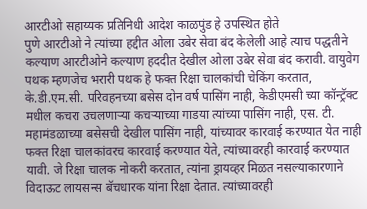आरटीओ सहाय्यक प्रतिनिधी आदेश काळपुंड हे उपस्थित होते
पुणे आरटीओ ने त्यांच्या हद्दीत ओला उबेर सेवा बंद केलेली आहे त्याच पद्धतीने कल्याण आरटीओने कल्याण हददीत देखील ओला उबेर सेवा बंद करावी. वायुवेग पथक म्हणजेच भरारी पथक हे फक्त रिक्षा चालकांची चेकिंग करतात, के.डी.एम.सी. परिवहनच्या बसेस दोन वर्ष पासिंग नाही, केडीएमसी च्या कॉन्ट्रॅक्ट मधील कचरा उचलणाऱ्या कचऱ्याच्या गाडया त्यांच्या पासिंग नाही, एस. टी. महामंडळाच्या बसेसची देखील पासिंग नाही, यांच्यावर कारवाई करण्यात येत नाही फक्त रिक्षा चालकांवरच कारवाई करण्यात येते, त्यांच्यावरही कारवाई करण्यात यावी. जे रिक्षा चालक नोकरी करतात, त्यांना ड्रायव्हर मिळत नसल्याकारणाने विदाऊट लायसन्स बॅचधारक यांना रिक्षा देतात. त्यांच्यावरही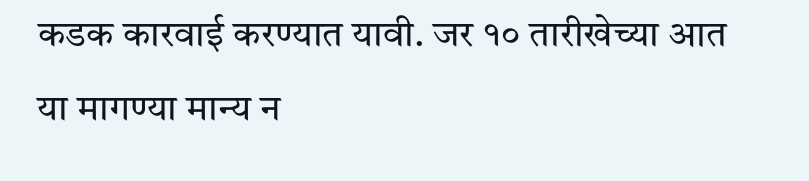कडक कारवाई करण्यात यावी. जर १० तारीखेच्या आत या मागण्या मान्य न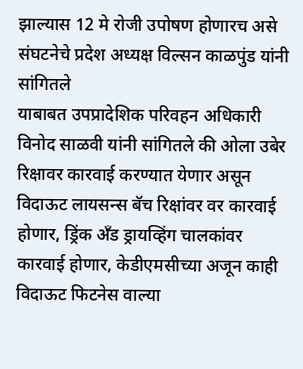झाल्यास 12 मे रोजी उपोषण होणारच असे संघटनेचे प्रदेश अध्यक्ष विल्सन काळपुंड यांनी सांगितले
याबाबत उपप्रादेशिक परिवहन अधिकारी विनोद साळवी यांनी सांगितले की ओला उबेर रिक्षावर कारवाई करण्यात येणार असून विदाऊट लायसन्स बॅच रिक्षांवर वर कारवाई होणार, ड्रिंक अँड ड्रायव्हिंग चालकांवर कारवाई होणार, केडीएमसीच्या अजून काही विदाऊट फिटनेस वाल्या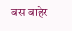बस बाहेर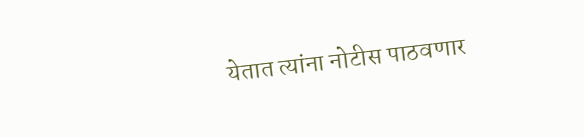येतात त्यांना नोटीस पाठवणार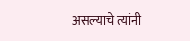असल्याचे त्यांनी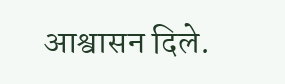आश्वासन दिले.